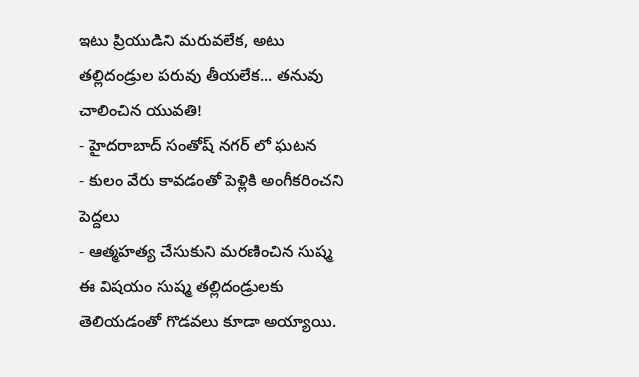ఇటు ప్రియుడిని మరువలేక, అటు తల్లిదండ్రుల పరువు తీయలేక... తనువు చాలించిన యువతి!
- హైదరాబాద్ సంతోష్ నగర్ లో ఘటన
- కులం వేరు కావడంతో పెళ్లికి అంగీకరించని పెద్దలు
- ఆత్మహత్య చేసుకుని మరణించిన సుష్మ
ఈ విషయం సుష్మ తల్లిదండ్రులకు తెలియడంతో గొడవలు కూడా అయ్యాయి.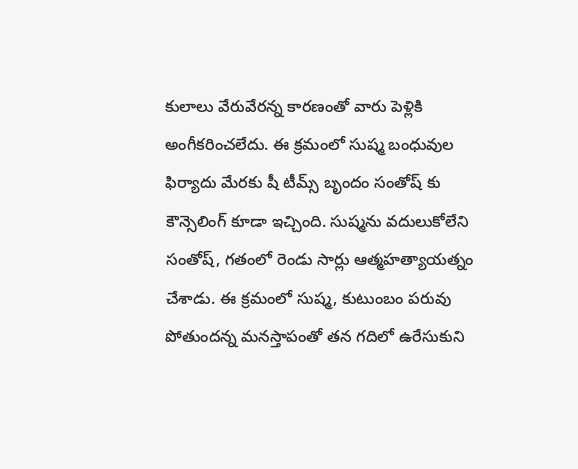కులాలు వేరువేరన్న కారణంతో వారు పెళ్లికి అంగీకరించలేదు. ఈ క్రమంలో సుష్మ బంధువుల ఫిర్యాదు మేరకు షీ టీమ్స్ బృందం సంతోష్ కు కౌన్సెలింగ్ కూడా ఇచ్చింది. సుష్మను వదులుకోలేని సంతోష్, గతంలో రెండు సార్లు ఆత్మహత్యాయత్నం చేశాడు. ఈ క్రమంలో సుష్మ, కుటుంబం పరువు పోతుందన్న మనస్తాపంతో తన గదిలో ఉరేసుకుని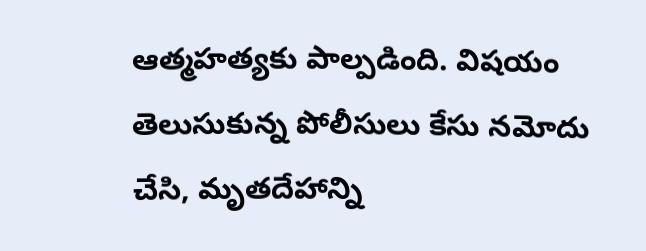ఆత్మహత్యకు పాల్పడింది. విషయం తెలుసుకున్న పోలీసులు కేసు నమోదు చేసి, మృతదేహాన్ని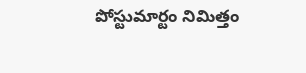పోస్టుమార్టం నిమిత్తం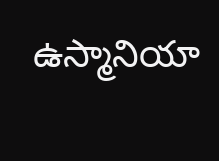ఉస్మానియా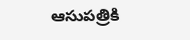ఆసుపత్రికి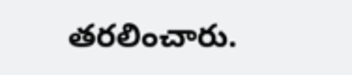తరలించారు.